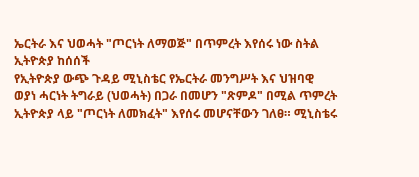ኤርትራ እና ህወሓት "ጦርነት ለማወጅ" በጥምረት እየሰሩ ነው ስትል ኢትዮጵያ ከሰሰች
የኢትዮጵያ ውጭ ጉዳይ ሚኒስቴር የኤርትራ መንግሥት እና ህዝባዊ ወያነ ሓርነት ትግራይ (ህወሓት) በጋራ በመሆን "ጽምዶ" በሚል ጥምረት ኢትዮጵያ ላይ "ጦርነት ለመክፈት" እየሰሩ መሆናቸውን ገለፀ። ሚኒስቴሩ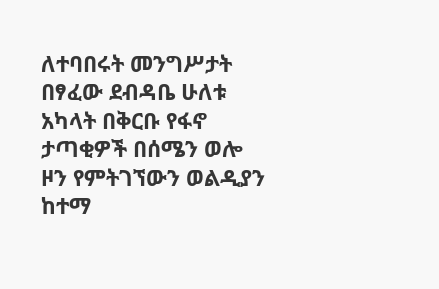ለተባበሩት መንግሥታት በፃፈው ደብዳቤ ሁለቱ አካላት በቅርቡ የፋኖ ታጣቂዎች በሰሜን ወሎ ዞን የምትገኘውን ወልዲያን ከተማ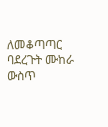ለመቆጣጣር ባደረጉት ሙከራ ውስጥ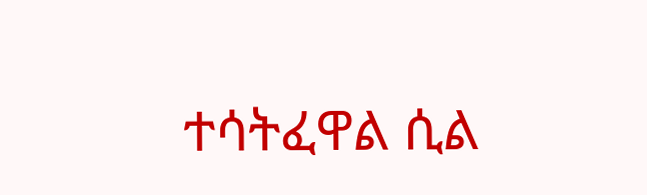ተሳትፈዋል ሲል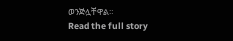ወንጅሏቸዋል።
Read the full story